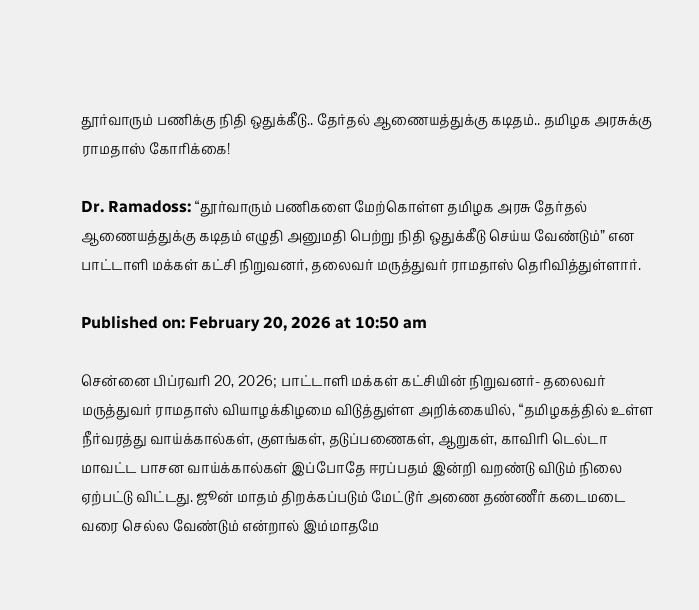தூர்வாரும் பணிக்கு நிதி ஒதுக்கீடு.. தேர்தல் ஆணையத்துக்கு கடிதம்.. தமிழக அரசுக்கு ராமதாஸ் கோரிக்கை!

Dr. Ramadoss: “தூர்வாரும் பணிகளை மேற்கொள்ள தமிழக அரசு தேர்தல் ஆணையத்துக்கு கடிதம் எழுதி அனுமதி பெற்று நிதி ஒதுக்கீடு செய்ய வேண்டும்” என பாட்டாளி மக்கள் கட்சி நிறுவனர், தலைவர் மருத்துவர் ராமதாஸ் தெரிவித்துள்ளார்.

Published on: February 20, 2026 at 10:50 am

சென்னை பிப்ரவரி 20, 2026; பாட்டாளி மக்கள் கட்சியின் நிறுவனர்- தலைவர் மருத்துவர் ராமதாஸ் வியாழக்கிழமை விடுத்துள்ள அறிக்கையில், “தமிழகத்தில் உள்ள நீர்வரத்து வாய்க்கால்கள், குளங்கள், தடுப்பணைகள், ஆறுகள், காவிரி டெல்டா மாவட்ட பாசன வாய்க்கால்கள் இப்போதே ஈரப்பதம் இன்றி வறண்டு விடும் நிலை ஏற்பட்டு விட்டது. ஜூன் மாதம் திறக்கப்படும் மேட்டூர் அணை தண்ணீர் கடைமடை வரை செல்ல வேண்டும் என்றால் இம்மாதமே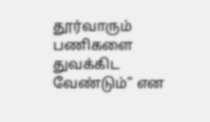தூர்வாரும் பணிகளை துவக்கிட வேண்டும்” என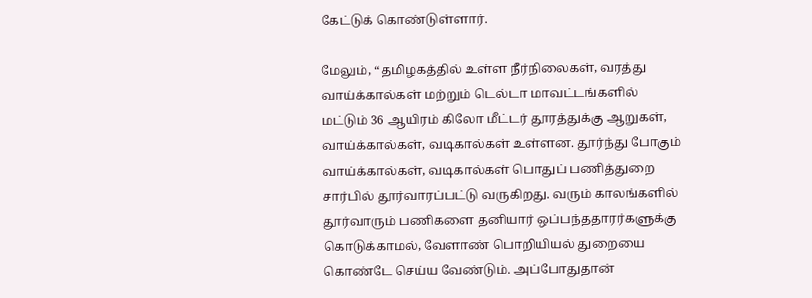கேட்டுக் கொண்டுள்ளார்.

மேலும், “தமிழகத்தில் உள்ள நீர்நிலைகள், வரத்து வாய்க்கால்கள் மற்றும் டெல்டா மாவட்டங்களில் மட்டும் 36 ஆயிரம் கிலோ மீட்டர் தூரத்துக்கு ஆறுகள், வாய்க்கால்கள், வடிகால்கள் உள்ளன. தூர்ந்து போகும் வாய்க்கால்கள், வடிகால்கள் பொதுப் பணித்துறை சார்பில் தூர்வாரப்பட்டு வருகிறது. வரும் காலங்களில் தூர்வாரும் பணிகளை தனியார் ஒப்பந்ததாரர்களுக்கு கொடுக்காமல், வேளாண் பொறியியல் துறையை கொண்டே செய்ய வேண்டும். அப்போதுதான்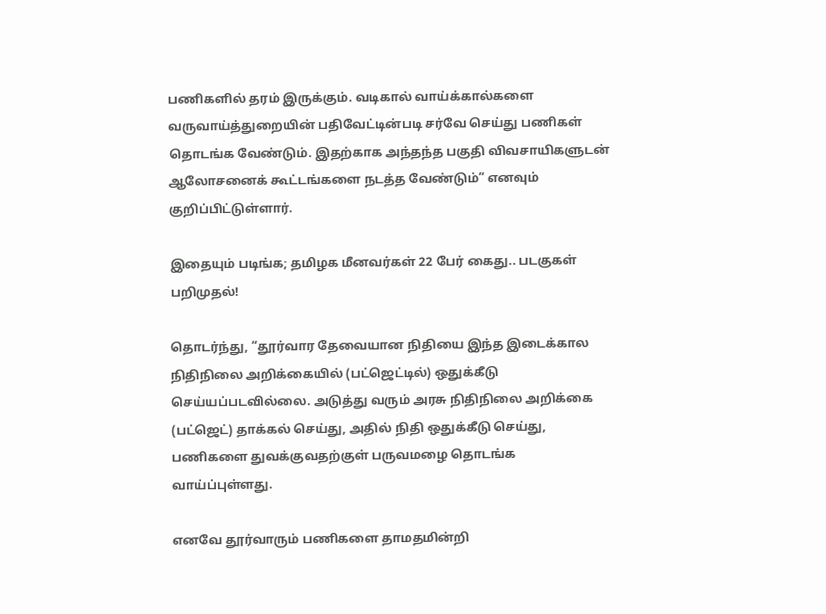பணிகளில் தரம் இருக்கும். வடிகால் வாய்க்கால்களை வருவாய்த்துறையின் பதிவேட்டின்படி சர்வே செய்து பணிகள் தொடங்க வேண்டும். இதற்காக அந்தந்த பகுதி விவசாயிகளுடன் ஆலோசனைக் கூட்டங்களை நடத்த வேண்டும்” எனவும் குறிப்பிட்டுள்ளார்.

இதையும் படிங்க; தமிழக மீனவர்கள் 22 பேர் கைது.. படகுகள் பறிமுதல்!

தொடர்ந்து, “தூர்வார தேவையான நிதியை இந்த இடைக்கால நிதிநிலை அறிக்கையில் (பட்ஜெட்டில்) ஒதுக்கீடு செய்யப்படவில்லை. அடுத்து வரும் அரசு நிதிநிலை அறிக்கை (பட்ஜெட்) தாக்கல் செய்து, அதில் நிதி ஒதுக்கீடு செய்து, பணிகளை துவக்குவதற்குள் பருவமழை தொடங்க வாய்ப்புள்ளது.

எனவே தூர்வாரும் பணிகளை தாமதமின்றி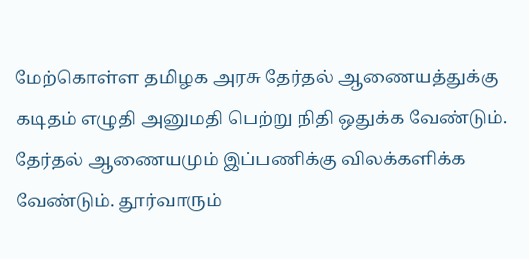மேற்கொள்ள தமிழக அரசு தேர்தல் ஆணையத்துக்கு கடிதம் எழுதி அனுமதி பெற்று நிதி ஒதுக்க வேண்டும். தேர்தல் ஆணையமும் இப்பணிக்கு விலக்களிக்க வேண்டும். தூர்வாரும்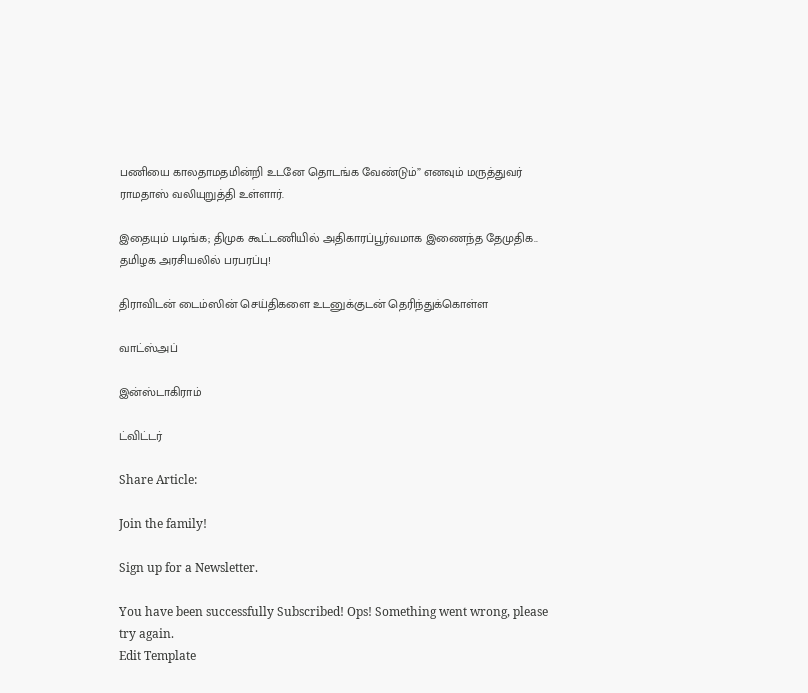பணியை காலதாமதமின்றி உடனே தொடங்க வேண்டும்” எனவும் மருத்துவர் ராமதாஸ் வலியுறுத்தி உள்ளார்.

இதையும் படிங்க; திமுக கூட்டணியில் அதிகாரப்பூர்வமாக இணைந்த தேமுதிக.. தமிழக அரசியலில் பரபரப்பு!

திராவிடன் டைம்ஸின் செய்திகளை உடனுக்குடன் தெரிந்துக்கொள்ள

வாட்ஸ்அப்

இன்ஸ்டாகிராம்

ட்விட்டர்

Share Article:

Join the family!

Sign up for a Newsletter.

You have been successfully Subscribed! Ops! Something went wrong, please try again.
Edit Template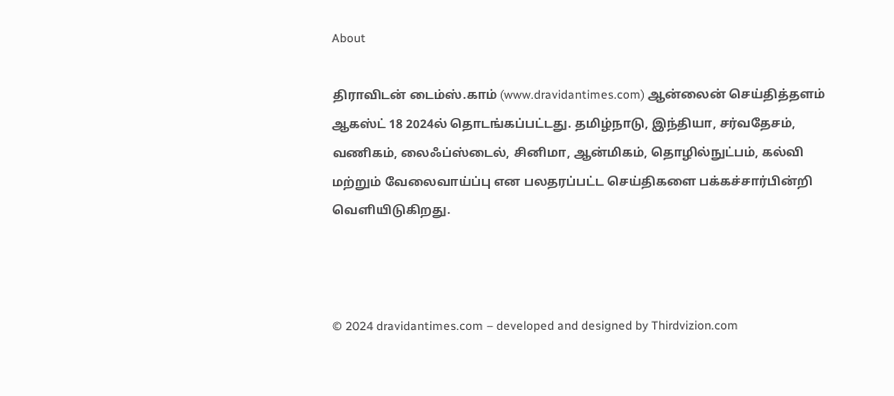About

திராவிடன் டைம்ஸ்.காம் (www.dravidantimes.com) ஆன்லைன் செய்தித்தளம் ஆகஸ்ட் 18 2024ல் தொடங்கப்பட்டது. தமிழ்நாடு, இந்தியா, சர்வதேசம், வணிகம், லைஃப்ஸ்டைல், சினிமா, ஆன்மிகம், தொழில்நுட்பம், கல்வி மற்றும் வேலைவாய்ப்பு என பலதரப்பட்ட செய்திகளை பக்கச்சார்பின்றி வெளியிடுகிறது.



© 2024 dravidantimes.com – developed and designed by Thirdvizion.com